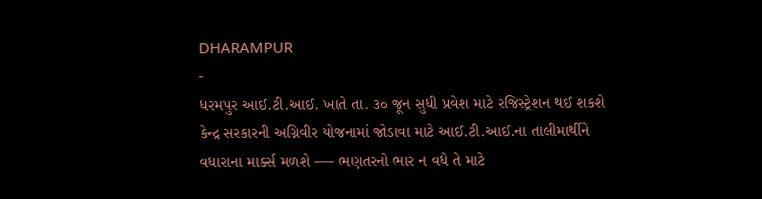DHARAMPUR
-
ધરમપુર આઈ.ટી.આઈ. ખાતે તા. ૩૦ જૂન સુધી પ્રવેશ માટે રજિસ્ટ્રેશન થઈ શકશે
કેન્દ્ર સરકારની અગ્નિવીર યોજનામાં જોડાવા માટે આઈ.ટી.આઈ.ના તાલીમાર્થીને વધારાના માર્ક્સ મળશે —- ભણતરનો ભાર ન વધે તે માટે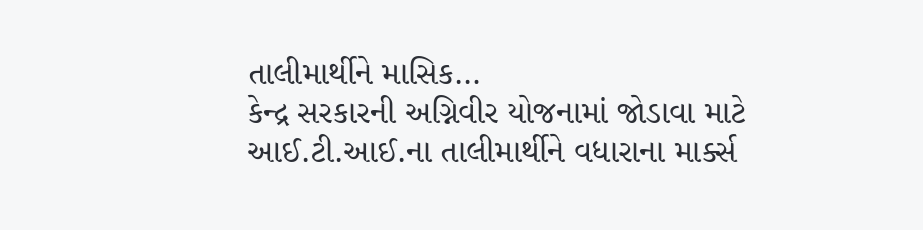તાલીમાર્થીને માસિક…
કેન્દ્ર સરકારની અગ્નિવીર યોજનામાં જોડાવા માટે આઈ.ટી.આઈ.ના તાલીમાર્થીને વધારાના માર્ક્સ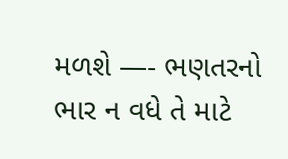મળશે —- ભણતરનો ભાર ન વધે તે માટે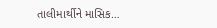તાલીમાર્થીને માસિક…